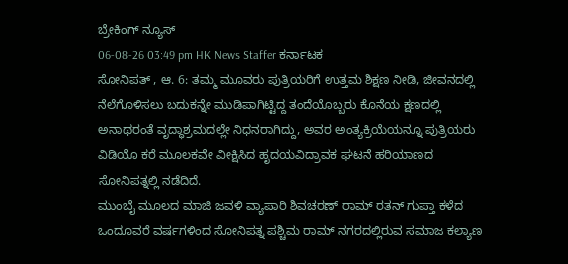ಬ್ರೇಕಿಂಗ್ ನ್ಯೂಸ್
06-08-26 03:49 pm HK News Staffer ಕರ್ನಾಟಕ
ಸೋನಿಪತ್ , ಆ. 6: ತಮ್ಮ ಮೂವರು ಪುತ್ರಿಯರಿಗೆ ಉತ್ತಮ ಶಿಕ್ಷಣ ನೀಡಿ, ಜೀವನದಲ್ಲಿ ನೆಲೆಗೊಳಿಸಲು ಬದುಕನ್ನೇ ಮುಡಿಪಾಗಿಟ್ಟಿದ್ದ ತಂದೆಯೊಬ್ಬರು ಕೊನೆಯ ಕ್ಷಣದಲ್ಲಿ ಅನಾಥರಂತೆ ವೃದ್ಧಾಶ್ರಮದಲ್ಲೇ ನಿಧನರಾಗಿದ್ದು, ಅವರ ಅಂತ್ಯಕ್ರಿಯೆಯನ್ನೂ ಪುತ್ರಿಯರು ವಿಡಿಯೊ ಕರೆ ಮೂಲಕವೇ ವೀಕ್ಷಿಸಿದ ಹೃದಯವಿದ್ರಾವಕ ಘಟನೆ ಹರಿಯಾಣದ ಸೋನಿಪತ್ನಲ್ಲಿ ನಡೆದಿದೆ.
ಮುಂಬೈ ಮೂಲದ ಮಾಜಿ ಜವಳಿ ವ್ಯಾಪಾರಿ ಶಿವಚರಣ್ ರಾಮ್ ರತನ್ ಗುಪ್ತಾ ಕಳೆದ ಒಂದೂವರೆ ವರ್ಷಗಳಿಂದ ಸೋನಿಪತ್ನ ಪಶ್ಚಿಮ ರಾಮ್ ನಗರದಲ್ಲಿರುವ ಸಮಾಜ ಕಲ್ಯಾಣ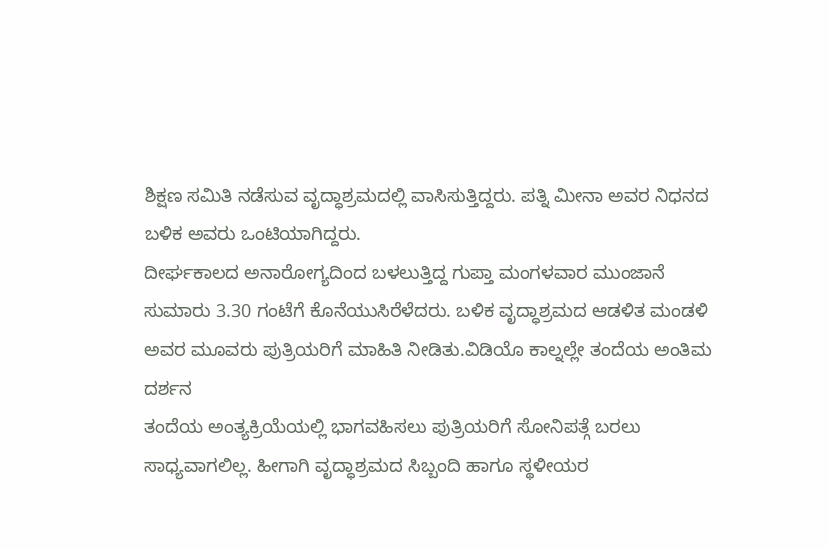ಶಿಕ್ಷಣ ಸಮಿತಿ ನಡೆಸುವ ವೃದ್ಧಾಶ್ರಮದಲ್ಲಿ ವಾಸಿಸುತ್ತಿದ್ದರು. ಪತ್ನಿ ಮೀನಾ ಅವರ ನಿಧನದ ಬಳಿಕ ಅವರು ಒಂಟಿಯಾಗಿದ್ದರು.
ದೀರ್ಘಕಾಲದ ಅನಾರೋಗ್ಯದಿಂದ ಬಳಲುತ್ತಿದ್ದ ಗುಪ್ತಾ ಮಂಗಳವಾರ ಮುಂಜಾನೆ ಸುಮಾರು 3.30 ಗಂಟೆಗೆ ಕೊನೆಯುಸಿರೆಳೆದರು. ಬಳಿಕ ವೃದ್ಧಾಶ್ರಮದ ಆಡಳಿತ ಮಂಡಳಿ ಅವರ ಮೂವರು ಪುತ್ರಿಯರಿಗೆ ಮಾಹಿತಿ ನೀಡಿತು.ವಿಡಿಯೊ ಕಾಲ್ನಲ್ಲೇ ತಂದೆಯ ಅಂತಿಮ ದರ್ಶನ
ತಂದೆಯ ಅಂತ್ಯಕ್ರಿಯೆಯಲ್ಲಿ ಭಾಗವಹಿಸಲು ಪುತ್ರಿಯರಿಗೆ ಸೋನಿಪತ್ಗೆ ಬರಲು ಸಾಧ್ಯವಾಗಲಿಲ್ಲ. ಹೀಗಾಗಿ ವೃದ್ಧಾಶ್ರಮದ ಸಿಬ್ಬಂದಿ ಹಾಗೂ ಸ್ಥಳೀಯರ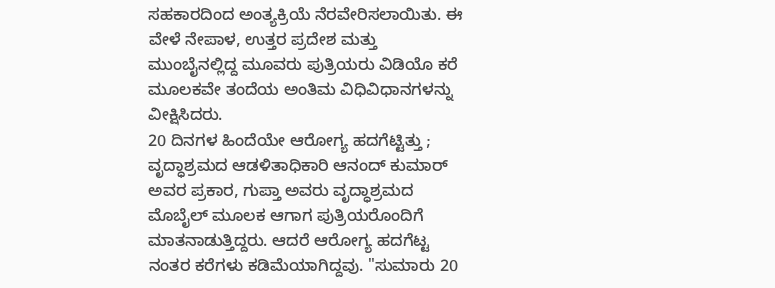ಸಹಕಾರದಿಂದ ಅಂತ್ಯಕ್ರಿಯೆ ನೆರವೇರಿಸಲಾಯಿತು. ಈ ವೇಳೆ ನೇಪಾಳ, ಉತ್ತರ ಪ್ರದೇಶ ಮತ್ತು ಮುಂಬೈನಲ್ಲಿದ್ದ ಮೂವರು ಪುತ್ರಿಯರು ವಿಡಿಯೊ ಕರೆ ಮೂಲಕವೇ ತಂದೆಯ ಅಂತಿಮ ವಿಧಿವಿಧಾನಗಳನ್ನು ವೀಕ್ಷಿಸಿದರು.
20 ದಿನಗಳ ಹಿಂದೆಯೇ ಆರೋಗ್ಯ ಹದಗೆಟ್ಟಿತ್ತು ;
ವೃದ್ಧಾಶ್ರಮದ ಆಡಳಿತಾಧಿಕಾರಿ ಆನಂದ್ ಕುಮಾರ್ ಅವರ ಪ್ರಕಾರ, ಗುಪ್ತಾ ಅವರು ವೃದ್ಧಾಶ್ರಮದ ಮೊಬೈಲ್ ಮೂಲಕ ಆಗಾಗ ಪುತ್ರಿಯರೊಂದಿಗೆ ಮಾತನಾಡುತ್ತಿದ್ದರು. ಆದರೆ ಆರೋಗ್ಯ ಹದಗೆಟ್ಟ ನಂತರ ಕರೆಗಳು ಕಡಿಮೆಯಾಗಿದ್ದವು. "ಸುಮಾರು 20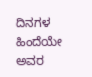ದಿನಗಳ ಹಿಂದೆಯೇ ಅವರ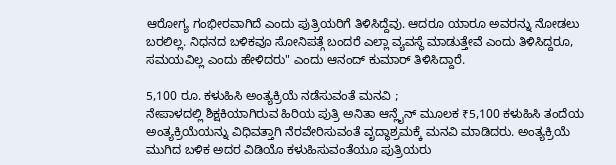ಆರೋಗ್ಯ ಗಂಭೀರವಾಗಿದೆ ಎಂದು ಪುತ್ರಿಯರಿಗೆ ತಿಳಿಸಿದ್ದೆವು. ಆದರೂ ಯಾರೂ ಅವರನ್ನು ನೋಡಲು ಬರಲಿಲ್ಲ. ನಿಧನದ ಬಳಿಕವೂ ಸೋನಿಪತ್ಗೆ ಬಂದರೆ ಎಲ್ಲಾ ವ್ಯವಸ್ಥೆ ಮಾಡುತ್ತೇವೆ ಎಂದು ತಿಳಿಸಿದ್ದರೂ, ಸಮಯವಿಲ್ಲ ಎಂದು ಹೇಳಿದರು" ಎಂದು ಆನಂದ್ ಕುಮಾರ್ ತಿಳಿಸಿದ್ದಾರೆ.

5,100 ರೂ. ಕಳುಹಿಸಿ ಅಂತ್ಯಕ್ರಿಯೆ ನಡೆಸುವಂತೆ ಮನವಿ ;
ನೇಪಾಳದಲ್ಲಿ ಶಿಕ್ಷಕಿಯಾಗಿರುವ ಹಿರಿಯ ಪುತ್ರಿ ಅನಿತಾ ಆನ್ಲೈನ್ ಮೂಲಕ ₹5,100 ಕಳುಹಿಸಿ ತಂದೆಯ ಅಂತ್ಯಕ್ರಿಯೆಯನ್ನು ವಿಧಿವತ್ತಾಗಿ ನೆರವೇರಿಸುವಂತೆ ವೃದ್ಧಾಶ್ರಮಕ್ಕೆ ಮನವಿ ಮಾಡಿದರು. ಅಂತ್ಯಕ್ರಿಯೆ ಮುಗಿದ ಬಳಿಕ ಅದರ ವಿಡಿಯೊ ಕಳುಹಿಸುವಂತೆಯೂ ಪುತ್ರಿಯರು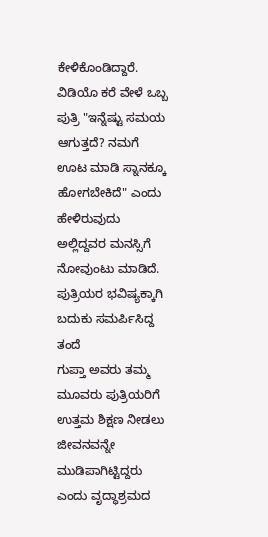ಕೇಳಿಕೊಂಡಿದ್ದಾರೆ. ವಿಡಿಯೊ ಕರೆ ವೇಳೆ ಒಬ್ಬ ಪುತ್ರಿ "ಇನ್ನೆಷ್ಟು ಸಮಯ ಆಗುತ್ತದೆ? ನಮಗೆ ಊಟ ಮಾಡಿ ಸ್ನಾನಕ್ಕೂ ಹೋಗಬೇಕಿದೆ" ಎಂದು ಹೇಳಿರುವುದು ಅಲ್ಲಿದ್ದವರ ಮನಸ್ಸಿಗೆ ನೋವುಂಟು ಮಾಡಿದೆ.
ಪುತ್ರಿಯರ ಭವಿಷ್ಯಕ್ಕಾಗಿ ಬದುಕು ಸಮರ್ಪಿಸಿದ್ದ ತಂದೆ
ಗುಪ್ತಾ ಅವರು ತಮ್ಮ ಮೂವರು ಪುತ್ರಿಯರಿಗೆ ಉತ್ತಮ ಶಿಕ್ಷಣ ನೀಡಲು ಜೀವನವನ್ನೇ ಮುಡಿಪಾಗಿಟ್ಟಿದ್ದರು ಎಂದು ವೃದ್ಧಾಶ್ರಮದ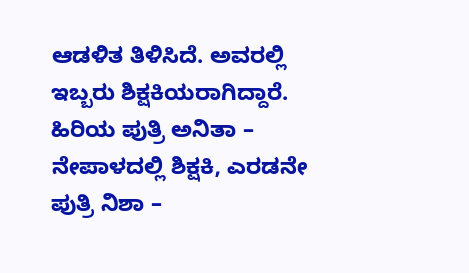ಆಡಳಿತ ತಿಳಿಸಿದೆ. ಅವರಲ್ಲಿ ಇಬ್ಬರು ಶಿಕ್ಷಕಿಯರಾಗಿದ್ದಾರೆ. ಹಿರಿಯ ಪುತ್ರಿ ಅನಿತಾ – ನೇಪಾಳದಲ್ಲಿ ಶಿಕ್ಷಕಿ, ಎರಡನೇ ಪುತ್ರಿ ನಿಶಾ –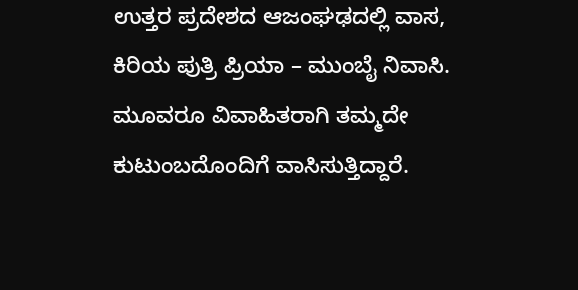ಉತ್ತರ ಪ್ರದೇಶದ ಆಜಂಘಢದಲ್ಲಿ ವಾಸ, ಕಿರಿಯ ಪುತ್ರಿ ಪ್ರಿಯಾ – ಮುಂಬೈ ನಿವಾಸಿ. ಮೂವರೂ ವಿವಾಹಿತರಾಗಿ ತಮ್ಮದೇ ಕುಟುಂಬದೊಂದಿಗೆ ವಾಸಿಸುತ್ತಿದ್ದಾರೆ.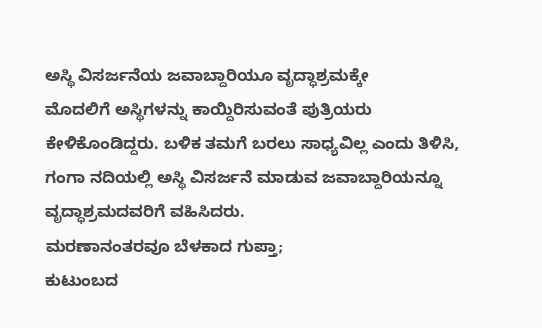ಅಸ್ಥಿ ವಿಸರ್ಜನೆಯ ಜವಾಬ್ದಾರಿಯೂ ವೃದ್ಧಾಶ್ರಮಕ್ಕೇ
ಮೊದಲಿಗೆ ಅಸ್ಥಿಗಳನ್ನು ಕಾಯ್ದಿರಿಸುವಂತೆ ಪುತ್ರಿಯರು ಕೇಳಿಕೊಂಡಿದ್ದರು. ಬಳಿಕ ತಮಗೆ ಬರಲು ಸಾಧ್ಯವಿಲ್ಲ ಎಂದು ತಿಳಿಸಿ, ಗಂಗಾ ನದಿಯಲ್ಲಿ ಅಸ್ಥಿ ವಿಸರ್ಜನೆ ಮಾಡುವ ಜವಾಬ್ದಾರಿಯನ್ನೂ ವೃದ್ಧಾಶ್ರಮದವರಿಗೆ ವಹಿಸಿದರು.
ಮರಣಾನಂತರವೂ ಬೆಳಕಾದ ಗುಪ್ತಾ;
ಕುಟುಂಬದ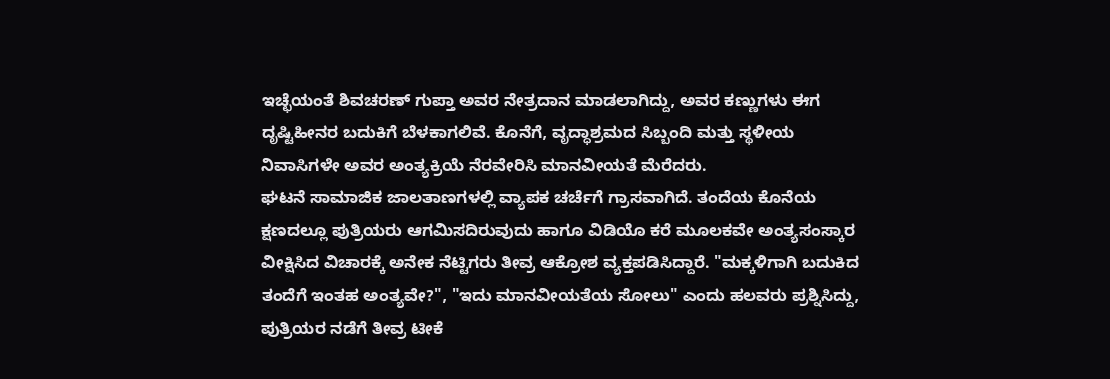ಇಚ್ಛೆಯಂತೆ ಶಿವಚರಣ್ ಗುಪ್ತಾ ಅವರ ನೇತ್ರದಾನ ಮಾಡಲಾಗಿದ್ದು, ಅವರ ಕಣ್ಣುಗಳು ಈಗ ದೃಷ್ಟಿಹೀನರ ಬದುಕಿಗೆ ಬೆಳಕಾಗಲಿವೆ. ಕೊನೆಗೆ, ವೃದ್ಧಾಶ್ರಮದ ಸಿಬ್ಬಂದಿ ಮತ್ತು ಸ್ಥಳೀಯ ನಿವಾಸಿಗಳೇ ಅವರ ಅಂತ್ಯಕ್ರಿಯೆ ನೆರವೇರಿಸಿ ಮಾನವೀಯತೆ ಮೆರೆದರು.
ಘಟನೆ ಸಾಮಾಜಿಕ ಜಾಲತಾಣಗಳಲ್ಲಿ ವ್ಯಾಪಕ ಚರ್ಚೆಗೆ ಗ್ರಾಸವಾಗಿದೆ. ತಂದೆಯ ಕೊನೆಯ ಕ್ಷಣದಲ್ಲೂ ಪುತ್ರಿಯರು ಆಗಮಿಸದಿರುವುದು ಹಾಗೂ ವಿಡಿಯೊ ಕರೆ ಮೂಲಕವೇ ಅಂತ್ಯಸಂಸ್ಕಾರ ವೀಕ್ಷಿಸಿದ ವಿಚಾರಕ್ಕೆ ಅನೇಕ ನೆಟ್ಟಿಗರು ತೀವ್ರ ಆಕ್ರೋಶ ವ್ಯಕ್ತಪಡಿಸಿದ್ದಾರೆ. "ಮಕ್ಕಳಿಗಾಗಿ ಬದುಕಿದ ತಂದೆಗೆ ಇಂತಹ ಅಂತ್ಯವೇ?", "ಇದು ಮಾನವೀಯತೆಯ ಸೋಲು" ಎಂದು ಹಲವರು ಪ್ರಶ್ನಿಸಿದ್ದು, ಪುತ್ರಿಯರ ನಡೆಗೆ ತೀವ್ರ ಟೀಕೆ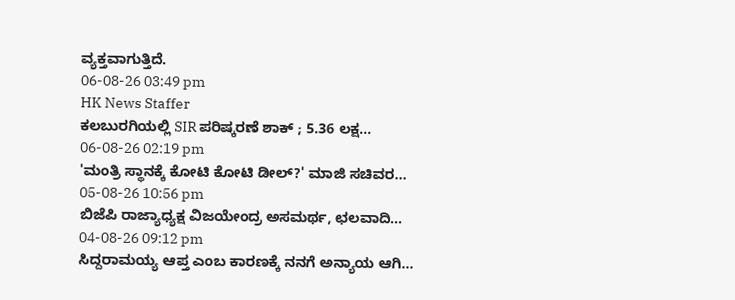ವ್ಯಕ್ತವಾಗುತ್ತಿದೆ.
06-08-26 03:49 pm
HK News Staffer
ಕಲಬುರಗಿಯಲ್ಲಿ SIR ಪರಿಷ್ಕರಣೆ ಶಾಕ್ ; 5.36 ಲಕ್ಷ...
06-08-26 02:19 pm
'ಮಂತ್ರಿ ಸ್ಥಾನಕ್ಕೆ ಕೋಟಿ ಕೋಟಿ ಡೀಲ್?' ಮಾಜಿ ಸಚಿವರ...
05-08-26 10:56 pm
ಬಿಜೆಪಿ ರಾಜ್ಯಾಧ್ಯಕ್ಷ ವಿಜಯೇಂದ್ರ ಅಸಮರ್ಥ, ಛಲವಾದಿ...
04-08-26 09:12 pm
ಸಿದ್ದರಾಮಯ್ಯ ಆಪ್ತ ಎಂಬ ಕಾರಣಕ್ಕೆ ನನಗೆ ಅನ್ಯಾಯ ಆಗಿ...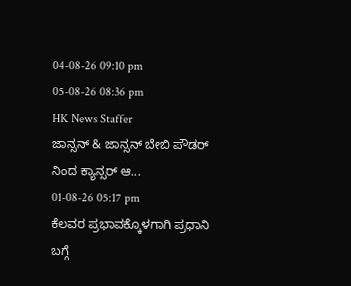04-08-26 09:10 pm
05-08-26 08:36 pm
HK News Staffer
ಜಾನ್ಸನ್ & ಜಾನ್ಸನ್ ಬೇಬಿ ಪೌಡರ್ ನಿಂದ ಕ್ಯಾನ್ಸರ್ ಆ...
01-08-26 05:17 pm
ಕೆಲವರ ಪ್ರಭಾವಕ್ಕೊಳಗಾಗಿ ಪ್ರಧಾನಿ ಬಗ್ಗೆ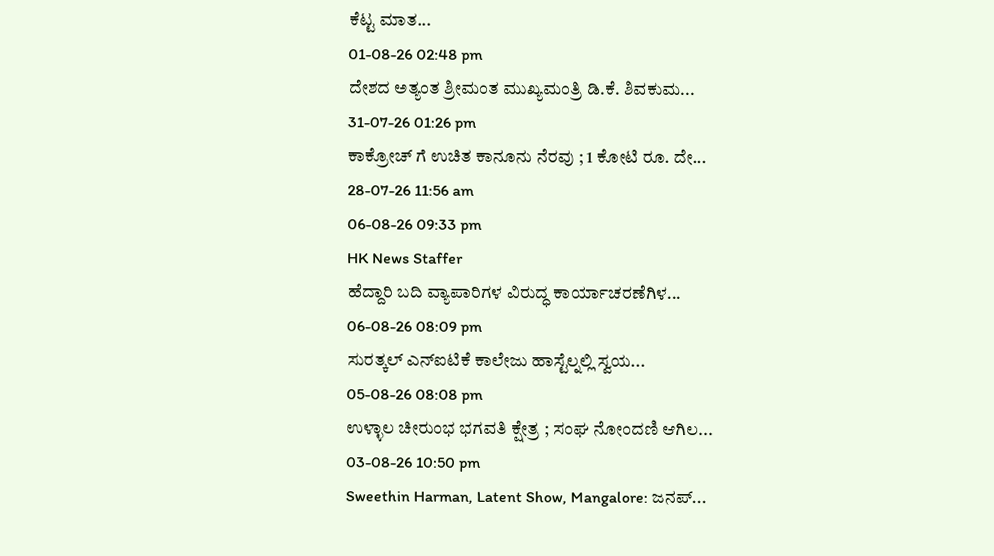ಕೆಟ್ಟ ಮಾತ...
01-08-26 02:48 pm
ದೇಶದ ಅತ್ಯಂತ ಶ್ರೀಮಂತ ಮುಖ್ಯಮಂತ್ರಿ ಡಿ.ಕೆ. ಶಿವಕುಮ...
31-07-26 01:26 pm
ಕಾಕ್ರೋಚ್ ಗೆ ಉಚಿತ ಕಾನೂನು ನೆರವು ; 1 ಕೋಟಿ ರೂ. ದೇ...
28-07-26 11:56 am
06-08-26 09:33 pm
HK News Staffer
ಹೆದ್ದಾರಿ ಬದಿ ವ್ಯಾಪಾರಿಗಳ ವಿರುದ್ಧ ಕಾರ್ಯಾಚರಣೆಗಿಳ...
06-08-26 08:09 pm
ಸುರತ್ಕಲ್ ಎನ್ಐಟಿಕೆ ಕಾಲೇಜು ಹಾಸ್ಟೆಲ್ನಲ್ಲಿ ಸ್ವಯ...
05-08-26 08:08 pm
ಉಳ್ಳಾಲ ಚೀರುಂಭ ಭಗವತಿ ಕ್ಷೇತ್ರ ; ಸಂಘ ನೋಂದಣಿ ಆಗಿಲ...
03-08-26 10:50 pm
Sweethin Harman, Latent Show, Mangalore: ಜನಪ್...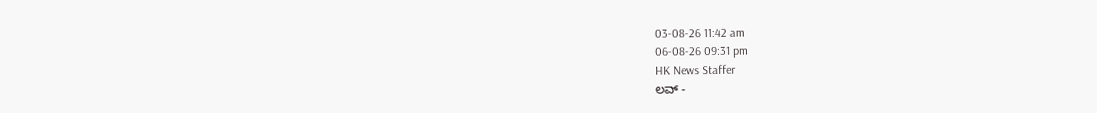03-08-26 11:42 am
06-08-26 09:31 pm
HK News Staffer
ಲವ್ -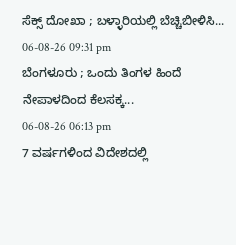ಸೆಕ್ಸ್ ದೋಖಾ ; ಬಳ್ಳಾರಿಯಲ್ಲಿ ಬೆಚ್ಚಿಬೀಳಿಸಿ...
06-08-26 09:31 pm
ಬೆಂಗಳೂರು ; ಒಂದು ತಿಂಗಳ ಹಿಂದೆ ನೇಪಾಳದಿಂದ ಕೆಲಸಕ್ಕ...
06-08-26 06:13 pm
7 ವರ್ಷಗಳಿಂದ ವಿದೇಶದಲ್ಲಿ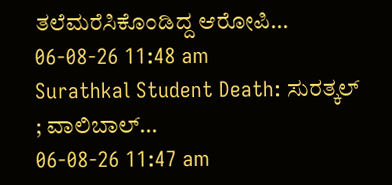ತಲೆಮರೆಸಿಕೊಂಡಿದ್ದ ಆರೋಪಿ...
06-08-26 11:48 am
Surathkal Student Death: ಸುರತ್ಕಲ್ ; ವಾಲಿಬಾಲ್...
06-08-26 11:47 am